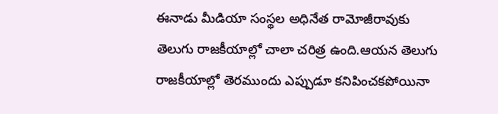ఈనాడు మీడియా సంస్థల అధినేత రామోజీరావుకు తెలుగు రాజకీయాల్లో చాలా చరిత్ర ఉంది.ఆయన తెలుగు రాజకీయాల్లో తెరముందు ఎప్పుడూ కనిపించకపోయినా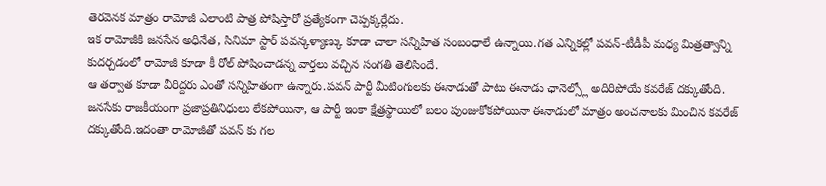తెరవెనక మాత్రం రామోజీ ఎలాంటి పాత్ర పోషిస్తారో ప్రత్యేకంగా చెప్పక్కర్లేదు.
ఇక రామోజీకి జనసేన అధినేత, సినిమా స్టార్ పవన్కళ్యాణ్కు కూడా చాలా సన్నిహిత సంబంధాలే ఉన్నాయి.గత ఎన్నికల్లో పవన్-టీడీపీ మధ్య మిత్రత్వాన్ని కుదర్చడంలో రామోజీ కూడా కీ రోల్ పోషించాడన్న వార్తలు వచ్చిన సంగతి తెలిసిందే.
ఆ తర్వాత కూడా వీరిద్దరు ఎంతో సన్నిహితంగా ఉన్నారు.పవన్ పార్టీ మీటింగులకు ఈనాడుతో పాటు ఈనాడు ఛానెల్స్లో అదిరిపోయే కవరేజ్ దక్కుతోంది.
జనసేకు రాజకీయంగా ప్రజాప్రతినిధులు లేకపోయినా, ఆ పార్టీ ఇంకా క్షేత్రస్థాయిలో బలం పుంజుకోకపోయినా ఈనాడులో మాత్రం అంచనాలకు మించిన కవరేజ్ దక్కుతోంది.ఇదంతా రామోజీతో పవన్ కు గల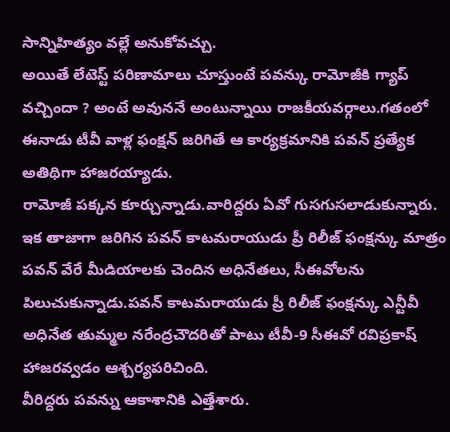సాన్నిహిత్యం వల్లే అనుకోవచ్చు.
అయితే లేటెస్ట్ పరిణామాలు చూస్తుంటే పవన్కు రామోజీకి గ్యాప్ వచ్చిందా ? అంటే అవుననే అంటున్నాయి రాజకీయవర్గాలు.గతంలో ఈనాడు టీవీ వాళ్ల ఫంక్షన్ జరిగితే ఆ కార్యక్రమానికి పవన్ ప్రత్యేక అతిథిగా హాజరయ్యాడు.
రామోజీ పక్కన కూర్చున్నాడు.వారిద్దరు ఏవో గుసగుసలాడుకున్నారు.
ఇక తాజాగా జరిగిన పవన్ కాటమరాయుడు ప్రీ రిలీజ్ ఫంక్షన్కు మాత్రం పవన్ వేరే మీడియాలకు చెందిన అధినేతలు, సీఈవోలను పిలుచుకున్నాడు.పవన్ కాటమరాయుడు ప్రీ రిలీజ్ ఫంక్షన్కు ఎన్టీవీ అధినేత తుమ్మల నరేంద్రచౌదరితో పాటు టీవీ-9 సీఈవో రవిప్రకాష్ హాజరవ్వడం ఆశ్చర్యపరిచింది.
వీరిద్దరు పవన్ను ఆకాశానికి ఎత్తేశారు.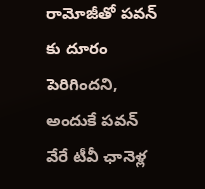రామోజీతో పవన్ కు దూరం పెరిగిందని, అందుకే పవన్ వేరే టీవీ ఛానెళ్ల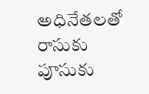అధినేతలతో రాసుకు పూసుకు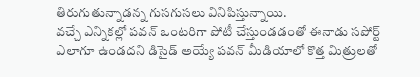తిరుగుతున్నాడన్న గుసగుసలు వినిపిస్తున్నాయి.
వచ్చే ఎన్నికల్లో పవన్ ఒంటరిగా పోటీ చేస్తుండడంతో ఈనాడు సపోర్ట్ ఎలాగూ ఉండదని డిసైడ్ అయ్యే పవన్ మీడియాలో కొత్త మిత్రులతో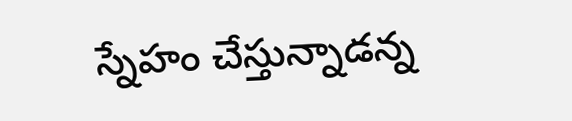స్నేహం చేస్తున్నాడన్న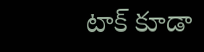టాక్ కూడా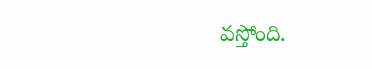వస్తోంది.